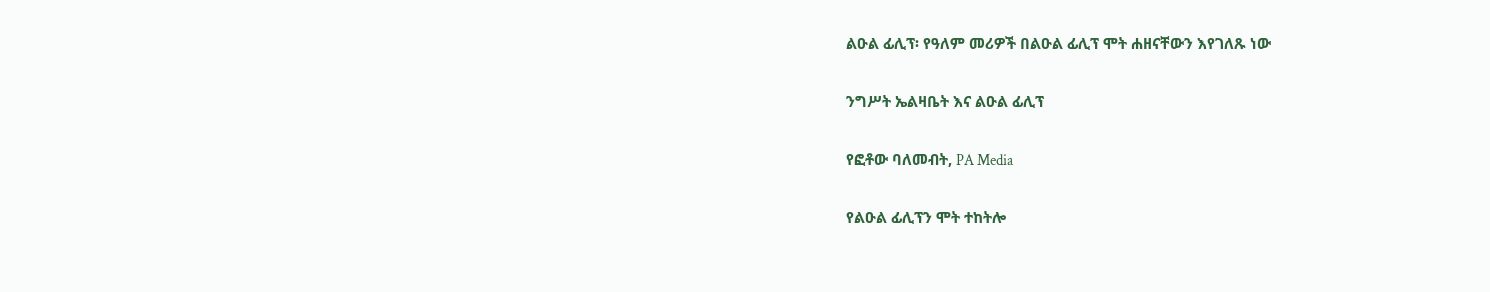ልዑል ፊሊፕ፡ የዓለም መሪዎች በልዑል ፊሊፕ ሞት ሐዘናቸውን እየገለጹ ነው

ንግሥት ኤልዛቤት እና ልዑል ፊሊፕ

የፎቶው ባለመብት, PA Media

የልዑል ፊሊፕን ሞት ተከትሎ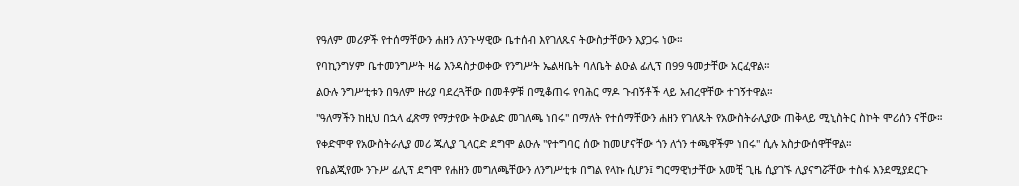የዓለም መሪዎች የተሰማቸውን ሐዘን ለንጉሣዊው ቤተሰብ እየገለጹና ትውስታቸውን እያጋሩ ነው።

የባኪንግሃም ቤተመንግሥት ዛሬ እንዳስታወቀው የንግሥት ኤልዛቤት ባለቤት ልዑል ፊሊፕ በ99 ዓመታቸው አርፈዋል።

ልዑሉ ንግሥቲቱን በዓለም ዙሪያ ባደረጓቸው በመቶዎቹ በሚቆጠሩ የባሕር ማዶ ጉብኝቶች ላይ አብረዋቸው ተገኝተዋል።

"ዓለማችን ከዚህ በኋላ ፈጽማ የማታየው ትውልድ መገለጫ ነበሩ" በማለት የተሰማቸውን ሐዘን የገለጹት የአውስትራሊያው ጠቅላይ ሚኒስትር ስኮት ሞሪሰን ናቸው።

የቀድሞዋ የአውስትራሊያ መሪ ጁሊያ ጊላርድ ደግሞ ልዑሉ "የተግባር ሰው ከመሆናቸው ጎን ለጎን ተጫዋችም ነበሩ" ሲሉ አስታውሰዋቸዋል።

የቤልጂየሙ ንጉሥ ፊሊፕ ደግሞ የሐዘን መግለጫቸውን ለንግሥቲቱ በግል የላኩ ሲሆን፤ ግርማዊነታቸው አመቺ ጊዜ ሲያገኙ ሊያናግሯቸው ተስፋ እንደሚያደርጉ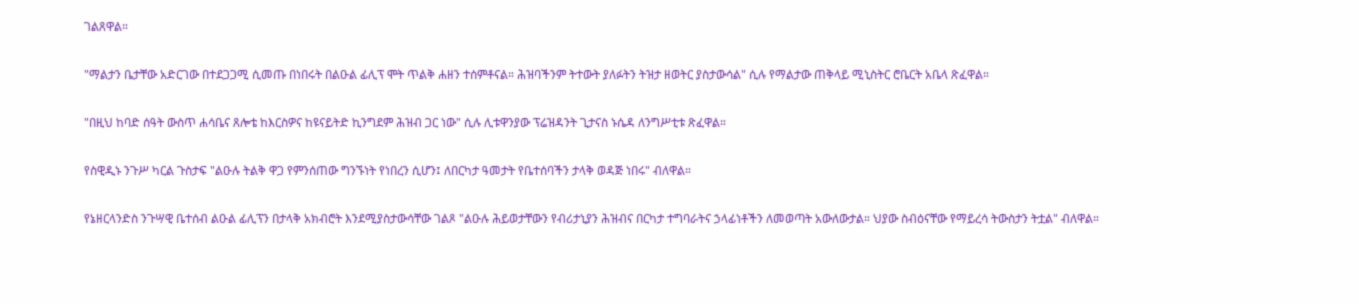ገልጸዋል።

"ማልታን ቤታቸው አድርገው በተደጋጋሚ ሲመጡ በነበሩት በልዑል ፊሊፕ ሞት ጥልቅ ሐዘን ተሰምቶናል። ሕዝባችንም ትተውት ያለፉትን ትዝታ ዘወትር ያስታውሳል" ሲሉ የማልታው ጠቅላይ ሚኒስትር ሮቤርት አቤላ ጽፈዋል።

"በዚህ ከባድ ሰዓት ውስጥ ሐሳቤና ጸሎቴ ከእርስዎና ከዩናይትድ ኪንግደም ሕዝብ ጋር ነው" ሲሉ ሊቱዋንያው ፕሬዝዳንት ጊታናስ ኑሴዳ ለንግሥቲቱ ጽፈዋል።

የስዊዲኑ ንጉሥ ካርል ጉስታፍ "ልዑሉ ትልቅ ዋጋ የምንሰጠው ግንኙነት የነበረን ሲሆን፤ ለበርካታ ዓመታት የቤተሰባችን ታላቅ ወዳጅ ነበሩ" ብለዋል።

የኔዘርላንድስ ንጉሣዊ ቤተሰብ ልዑል ፊሊፕን በታላቅ አክብሮት እንደሚያስታውሳቸው ገልጾ "ልዑሉ ሕይወታቸውን የብሪታኒያን ሕዝብና በርካታ ተግባራትና ኃላፊነቶችን ለመወጣት አውለውታል። ህያው ስብዕናቸው የማይረሳ ትውስታን ትቷል" ብለዋል።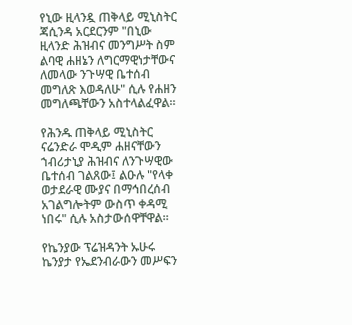የኒው ዚላንዷ ጠቅላይ ሚኒስትር ጃሲንዳ አርደርንም "በኒው ዚላንድ ሕዝብና መንግሥት ስም ልባዊ ሐዘኔን ለግርማዊነታቸውና ለመላው ንጉሣዊ ቤተሰብ መግለጽ እወዳለሁ" ሲሉ የሐዘን መግለጫቸውን አስተላልፈዋል።

የሕንዱ ጠቅላይ ሚኒስትር ናሬንድራ ሞዲም ሐዘናቸውን ኀብሪታኒያ ሕዝብና ለንጉሣዊው ቤተሰብ ገልጸው፤ ልዑሉ "የላቀ ወታደራዊ ሙያና በማኅበረሰብ አገልግሎትም ውስጥ ቀዳሚ ነበሩ" ሲሉ አስታውሰዋቸዋል።

የኬንያው ፕሬዝዳንት ኡሁሩ ኬንያታ የኤደንብራውን መሥፍን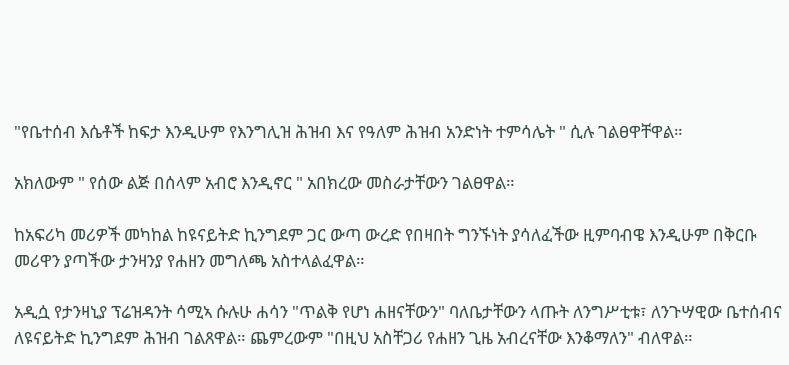"የቤተሰብ እሴቶች ከፍታ እንዲሁም የእንግሊዝ ሕዝብ እና የዓለም ሕዝብ አንድነት ተምሳሌት " ሲሉ ገልፀዋቸዋል።

አክለውም " የሰው ልጅ በሰላም አብሮ እንዲኖር " አበክረው መስራታቸውን ገልፀዋል።

ከአፍሪካ መሪዎች መካከል ከዩናይትድ ኪንግደም ጋር ውጣ ውረድ የበዛበት ግንኙነት ያሳለፈችው ዚምባብዌ እንዲሁም በቅርቡ መሪዋን ያጣችው ታንዛንያ የሐዘን መግለጫ አስተላልፈዋል።

አዲሷ የታንዛኒያ ፕሬዝዳንት ሳሚኣ ሱሉሁ ሐሳን "ጥልቅ የሆነ ሐዘናቸውን" ባለቤታቸውን ላጡት ለንግሥቲቱ፣ ለንጉሣዊው ቤተሰብና ለዩናይትድ ኪንግደም ሕዝብ ገልጸዋል። ጨምረውም "በዚህ አስቸጋሪ የሐዘን ጊዜ አብረናቸው እንቆማለን" ብለዋል።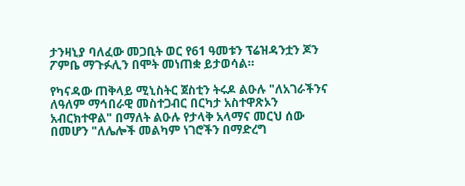ታንዛኒያ ባለፈው መጋቢት ወር የ61 ዓመቱን ፕሬዝዳንቷን ጆን ፖምቤ ማጉፉሊን በሞት መነጠቋ ይታወሳል።

የካናዳው ጠቅላይ ሚኒስትር ጀስቲን ትሩዶ ልዑሉ "ለአገራችንና ለዓለም ማኅበራዊ መስተጋብር በርካታ አስተዋጽኦን አብርክተዋል" በማለት ልዑሉ የታላቅ አላማና መርህ ሰው በመሆን "ለሌሎች መልካም ነገሮችን በማድረግ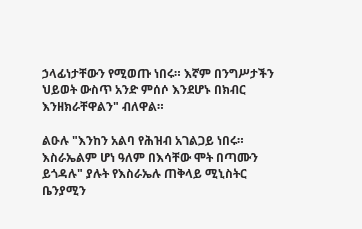ኃላፊነታቸውን የሚወጡ ነበሩ። እኛም በንግሥታችን ህይወት ውስጥ አንድ ምሰሶ እንደሆኑ በክብር እንዘክራቸዋልን" ብለዋል።

ልዑሉ "እንከን አልባ የሕዝብ አገልጋይ ነበሩ። እስራኤልም ሆነ ዓለም በእሳቸው ሞት በጣሙን ይጎዳሉ" ያሉት የእስራኤሉ ጠቅላይ ሚኒስትር ቤንያሚን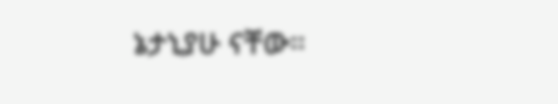ኔታኒያሁ ናቸው።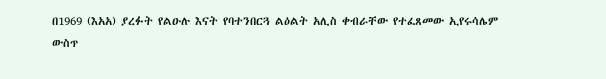በ1969 (እአአ) ያረፉት የልዑሉ እናት የባተንበርጓ ልዕልት አሊስ ቀብራቸው የተፈጸመው ኢየሩሳሌም ውስጥ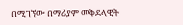በሚገኘው በማሪያም መቅደላዊት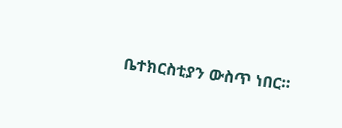ቤተክርስቲያን ውስጥ ነበር።